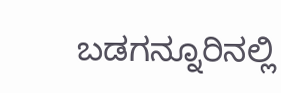ಬಡಗನ್ನೂರಿನಲ್ಲಿ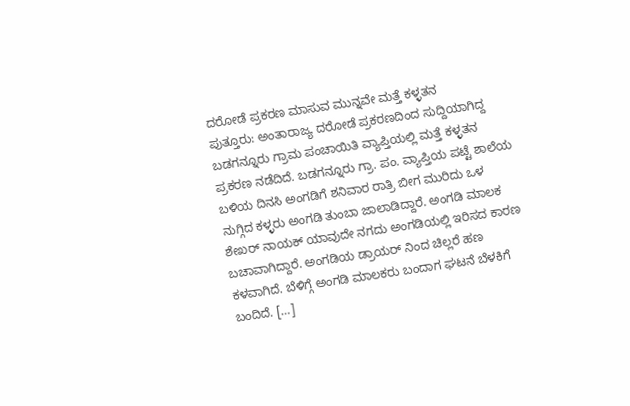ದರೋಡೆ ಪ್ರಕರಣ ಮಾಸುವ ಮುನ್ನವೇ ಮತ್ತೆ ಕಳ್ಳತನ
ಪುತ್ತೂರು: ಅಂತಾರಾಜ್ಯ ದರೋಡೆ ಪ್ರಕರಣದಿಂದ ಸುದ್ದಿಯಾಗಿದ್ದ ಬಡಗನ್ನೂರು ಗ್ರಾಮ ಪಂಚಾಯಿತಿ ವ್ಯಾಪ್ತಿಯಲ್ಲಿ ಮತ್ತೆ ಕಳ್ಳತನ ಪ್ರಕರಣ ನಡೆದಿದೆ. ಬಡಗನ್ನೂರು ಗ್ರಾ. ಪಂ. ವ್ಯಾಪ್ತಿಯ ಪಟ್ಟೆ ಶಾಲೆಯ ಬಳಿಯ ದಿನಸಿ ಅಂಗಡಿಗೆ ಶನಿವಾರ ರಾತ್ರಿ ಬೀಗ ಮುರಿದು ಒಳ ನುಗ್ಗಿದ ಕಳ್ಳರು ಅಂಗಡಿ ತುಂಬಾ ಜಾಲಾಡಿದ್ದಾರೆ. ಅಂಗಡಿ ಮಾಲಕ ಶೇಖರ್ ನಾಯಕ್ ಯಾವುದೇ ನಗದು ಅಂಗಡಿಯಲ್ಲಿ ಇರಿಸದ ಕಾರಣ ಬಚಾವಾಗಿದ್ದಾರೆ. ಅಂಗಡಿಯ ಡ್ರಾಯರ್ ನಿಂದ ಚಿಲ್ಲರೆ ಹಣ ಕಳವಾಗಿದೆ. ಬೆಳಿಗ್ಗೆ ಅಂಗಡಿ ಮಾಲಕರು ಬಂದಾಗ ಘಟನೆ ಬೆಳಕಿಗೆ ಬಂದಿದೆ. […]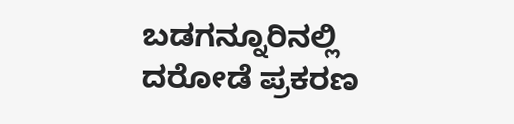ಬಡಗನ್ನೂರಿನಲ್ಲಿ ದರೋಡೆ ಪ್ರಕರಣ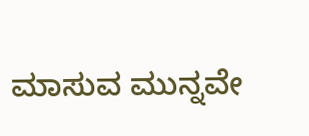ಮಾಸುವ ಮುನ್ನವೇ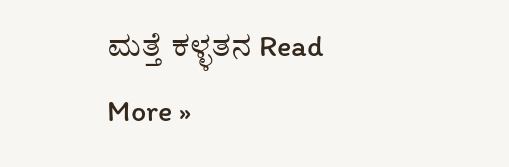ಮತ್ತೆ ಕಳ್ಳತನ Read More »